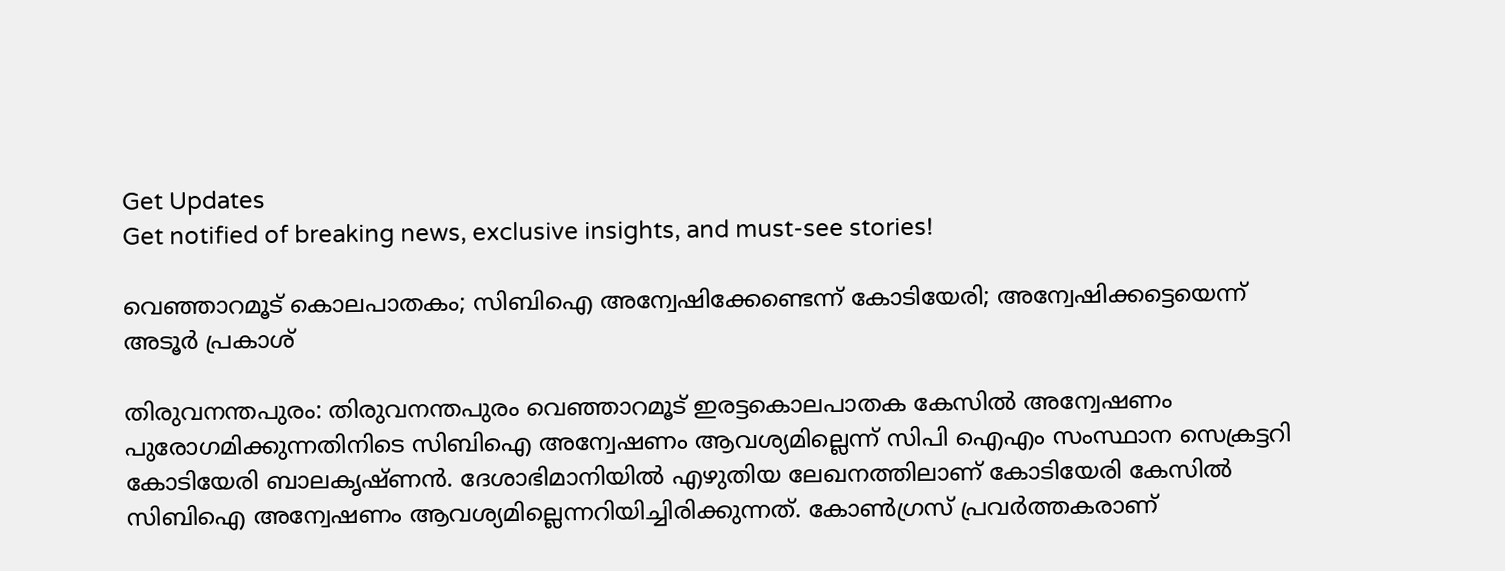Get Updates
Get notified of breaking news, exclusive insights, and must-see stories!

വെഞ്ഞാറമൂട് കൊലപാതകം; സിബിഐ അന്വേഷിക്കേണ്ടെന്ന് കോടിയേരി; അന്വേഷിക്കട്ടെയെന്ന് അടൂര്‍ പ്രകാശ്

തിരുവനന്തപുരം: തിരുവനന്തപുരം വെഞ്ഞാറമൂട് ഇരട്ടകൊലപാതക കേസില്‍ അന്വേഷണം പുരോഗമിക്കുന്നതിനിടെ സിബിഐ അന്വേഷണം ആവശ്യമില്ലെന്ന് സിപി ഐഎം സംസ്ഥാന സെക്രട്ടറി കോടിയേരി ബാലകൃഷ്ണന്‍. ദേശാഭിമാനിയില്‍ എഴുതിയ ലേഖനത്തിലാണ് കോടിയേരി കേസില്‍ സിബിഐ അന്വേഷണം ആവശ്യമില്ലെന്നറിയിച്ചിരിക്കുന്നത്. കോണ്‍ഗ്രസ് പ്രവര്‍ത്തകരാണ്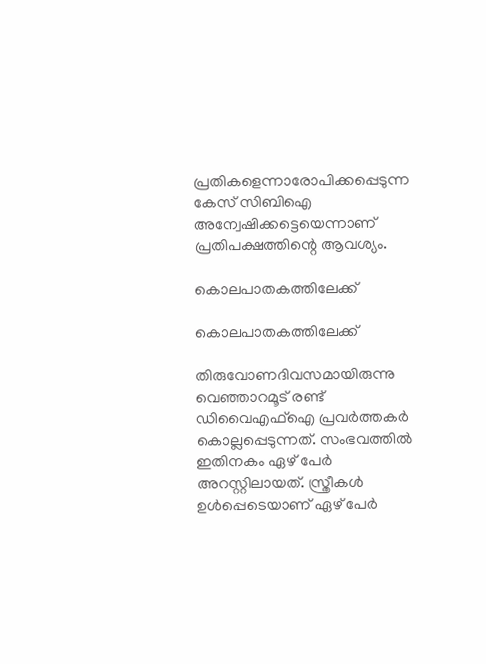പ്രതികളെന്നാരോപിക്കപ്പെടുന്ന കേസ് സിബിഐ അന്വേഷിക്കട്ടെയെന്നാണ് പ്രതിപക്ഷത്തിന്റെ ആവശ്യം.

കൊലപാതകത്തിലേക്ക്

കൊലപാതകത്തിലേക്ക്

തിരുവോണദിവസമായിരുന്നു വെഞ്ഞാറമൂട് രണ്ട് ഡിവൈഎഫ്‌ഐ പ്രവര്‍ത്തകര്‍ കൊല്ലപ്പെടുന്നത്. സംഭവത്തില്‍ ഇതിനകം ഏഴ് പേര്‍ അറസ്റ്റിലായത്. സ്ത്രീകള്‍ ഉള്‍പ്പെടെയാണ് ഏഴ് പേര്‍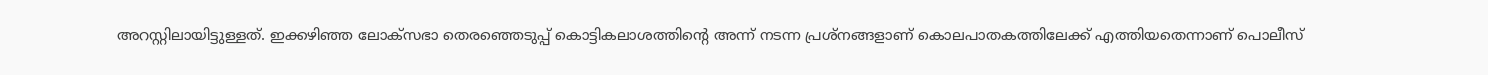അറസ്റ്റിലായിട്ടുള്ളത്. ഇക്കഴിഞ്ഞ ലോക്‌സഭാ തെരഞ്ഞെടുപ്പ് കൊട്ടികലാശത്തിന്റെ അന്ന് നടന്ന പ്രശ്‌നങ്ങളാണ് കൊലപാതകത്തിലേക്ക് എത്തിയതെന്നാണ് പൊലീസ്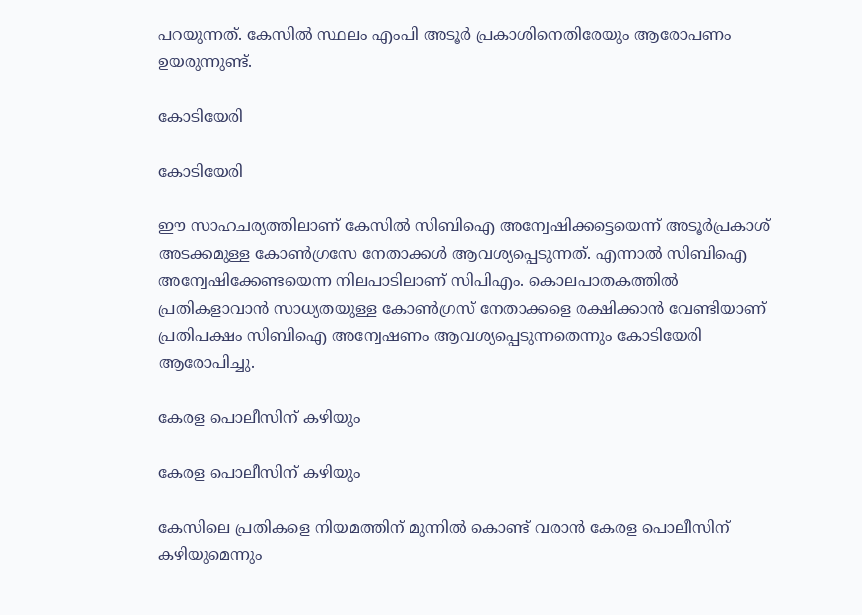പറയുന്നത്. കേസില്‍ സ്ഥലം എംപി അടൂര്‍ പ്രകാശിനെതിരേയും ആരോപണം ഉയരുന്നുണ്ട്.

കോടിയേരി

കോടിയേരി

ഈ സാഹചര്യത്തിലാണ് കേസില്‍ സിബിഐ അന്വേഷിക്കട്ടെയെന്ന് അടൂര്‍പ്രകാശ് അടക്കമുള്ള കോണ്‍ഗ്രസേ നേതാക്കള്‍ ആവശ്യപ്പെടുന്നത്. എന്നാല്‍ സിബിഐ അന്വേഷിക്കേണ്ടയെന്ന നിലപാടിലാണ് സിപിഎം. കൊലപാതകത്തില്‍ പ്രതികളാവാന്‍ സാധ്യതയുള്ള കോണ്‍ഗ്രസ് നേതാക്കളെ രക്ഷിക്കാന്‍ വേണ്ടിയാണ് പ്രതിപക്ഷം സിബിഐ അന്വേഷണം ആവശ്യപ്പെടുന്നതെന്നും കോടിയേരി ആരോപിച്ചു.

കേരള പൊലീസിന് കഴിയും

കേരള പൊലീസിന് കഴിയും

കേസിലെ പ്രതികളെ നിയമത്തിന് മുന്നില്‍ കൊണ്ട് വരാന്‍ കേരള പൊലീസിന് കഴിയുമെന്നും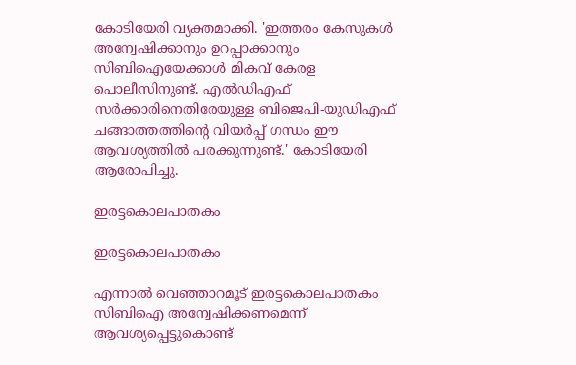കോടിയേരി വ്യക്തമാക്കി. 'ഇത്തരം കേസുകള്‍ അന്വേഷിക്കാനും ഉറപ്പാക്കാനും സിബിഐയേക്കാള്‍ മികവ് കേരള പൊലീസിനുണ്ട്. എല്‍ഡിഎഫ് സര്‍ക്കാരിനെതിരേയുള്ള ബിജെപി-യുഡിഎഫ് ചങ്ങാത്തത്തിന്റെ വിയര്‍പ്പ് ഗന്ധം ഈ ആവശ്യത്തില്‍ പരക്കുന്നുണ്ട്.' കോടിയേരി ആരോപിച്ചു.

ഇരട്ടകൊലപാതകം

ഇരട്ടകൊലപാതകം

എന്നാല്‍ വെഞ്ഞാറമൂട് ഇരട്ടകൊലപാതകം സിബിഐ അന്വേഷിക്കണമെന്ന് ആവശ്യപ്പെട്ടുകൊണ്ട്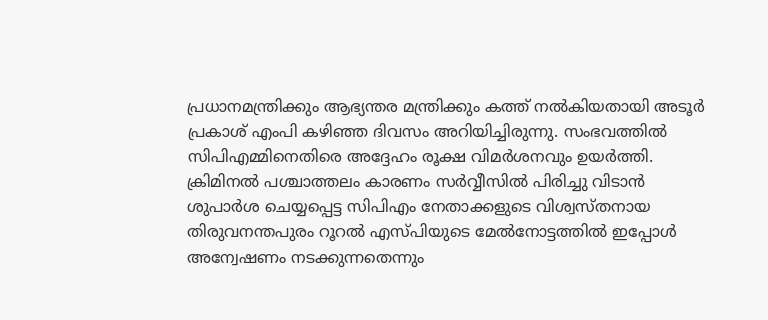പ്രധാനമന്ത്രിക്കും ആഭ്യന്തര മന്ത്രിക്കും കത്ത് നല്‍കിയതായി അടൂര്‍ പ്രകാശ് എംപി കഴിഞ്ഞ ദിവസം അറിയിച്ചിരുന്നു. സംഭവത്തില്‍ സിപിഎമ്മിനെതിരെ അദ്ദേഹം രൂക്ഷ വിമര്‍ശനവും ഉയര്‍ത്തി. ക്രിമിനല്‍ പശ്ചാത്തലം കാരണം സര്‍വ്വീസില്‍ പിരിച്ചു വിടാന്‍ ശുപാര്‍ശ ചെയ്യപ്പെട്ട സിപിഎം നേതാക്കളുടെ വിശ്വസ്തനായ തിരുവനന്തപുരം റൂറല്‍ എസ്പിയുടെ മേല്‍നോട്ടത്തില്‍ ഇപ്പോള്‍ അന്വേഷണം നടക്കുന്നതെന്നും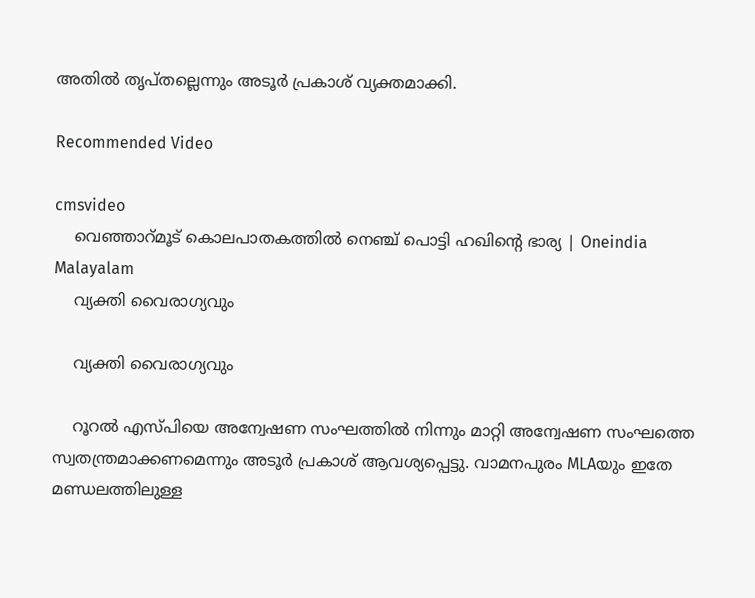അതില്‍ തൃപ്തല്ലെന്നും അടൂര്‍ പ്രകാശ് വ്യക്തമാക്കി.

Recommended Video

cmsvideo
    വെഞ്ഞാറ്മൂട് കൊലപാതകത്തില്‍ നെഞ്ച് പൊട്ടി ഹഖിന്റെ ഭാര്യ | Oneindia Malayalam
    വ്യക്തി വൈരാഗ്യവും

    വ്യക്തി വൈരാഗ്യവും

    റൂറല്‍ എസ്പിയെ അന്വേഷണ സംഘത്തില്‍ നിന്നും മാറ്റി അന്വേഷണ സംഘത്തെ സ്വതന്ത്രമാക്കണമെന്നും അടൂര്‍ പ്രകാശ് ആവശ്യപ്പെട്ടു. വാമനപുരം MLAയും ഇതേ മണ്ഡലത്തിലുള്ള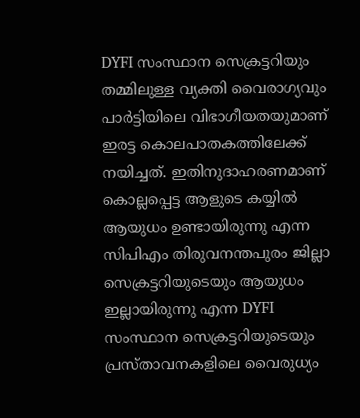DYFI സംസ്ഥാന സെക്രട്ടറിയും തമ്മിലുള്ള വ്യക്തി വൈരാഗ്യവും പാര്‍ട്ടിയിലെ വിഭാഗീയതയുമാണ് ഇരട്ട കൊലപാതകത്തിലേക്ക് നയിച്ചത്. ഇതിനുദാഹരണമാണ് കൊല്ലപ്പെട്ട ആളുടെ കയ്യില്‍ ആയുധം ഉണ്ടായിരുന്നു എന്ന സിപിഎം തിരുവനന്തപുരം ജില്ലാ സെക്രട്ടറിയുടെയും ആയുധം ഇല്ലായിരുന്നു എന്ന DYFI സംസ്ഥാന സെക്രട്ടറിയുടെയും പ്രസ്താവനകളിലെ വൈരുധ്യം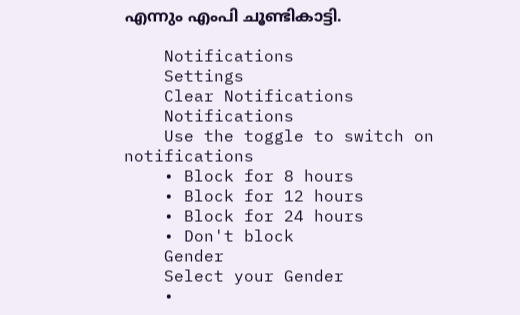എന്നും എംപി ചൂണ്ടികാട്ടി.

    Notifications
    Settings
    Clear Notifications
    Notifications
    Use the toggle to switch on notifications
    • Block for 8 hours
    • Block for 12 hours
    • Block for 24 hours
    • Don't block
    Gender
    Select your Gender
    •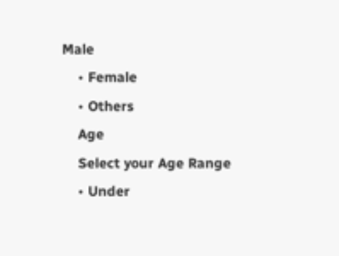Male
    • Female
    • Others
    Age
    Select your Age Range
    • Under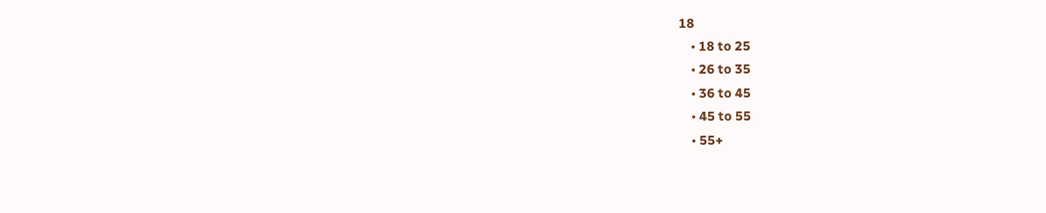18
    • 18 to 25
    • 26 to 35
    • 36 to 45
    • 45 to 55
    • 55+